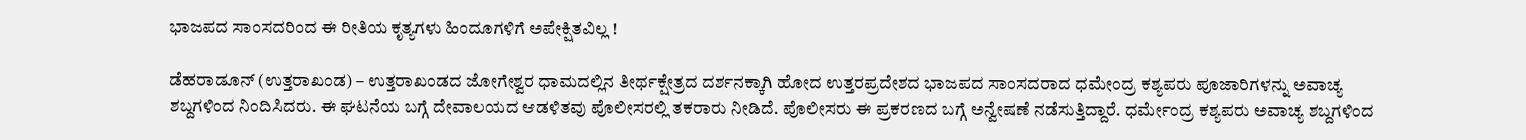ಭಾಜಪದ ಸಾಂಸದರಿಂದ ಈ ರೀತಿಯ ಕೃತ್ಯಗಳು ಹಿಂದೂಗಳಿಗೆ ಅಪೇಕ್ಷಿತವಿಲ್ಲ !

ಡೆಹರಾಡೂನ್ (ಉತ್ತರಾಖಂಡ) – ಉತ್ತರಾಖಂಡದ ಜೋಗೇಶ್ವರ ಧಾಮದಲ್ಲಿನ ತೀರ್ಥಕ್ಷೇತ್ರದ ದರ್ಶನಕ್ಕಾಗಿ ಹೋದ ಉತ್ತರಪ್ರದೇಶದ ಭಾಜಪದ ಸಾಂಸದರಾದ ಧಮೇಂದ್ರ ಕಶ್ಯಪರು ಪೂಜಾರಿಗಳನ್ನು ಅವಾಚ್ಯ ಶಬ್ದಗಳಿಂದ ನಿಂದಿಸಿದರು. ಈ ಘಟನೆಯ ಬಗ್ಗೆ ದೇವಾಲಯದ ಆಡಳಿತವು ಪೊಲೀಸರಲ್ಲಿ ತಕರಾರು ನೀಡಿದೆ. ಪೊಲೀಸರು ಈ ಪ್ರಕರಣದ ಬಗ್ಗೆ ಅನ್ವೇಷಣೆ ನಡೆಸುತ್ತಿದ್ದಾರೆ. ಧರ್ಮೇಂದ್ರ ಕಶ್ಯಪರು ಅವಾಚ್ಯ ಶಬ್ದಗಳಿಂದ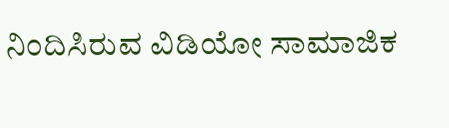ನಿಂದಿಸಿರುವ ವಿಡಿಯೋ ಸಾಮಾಜಿಕ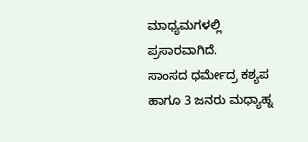ಮಾಧ್ಯಮಗಳಲ್ಲಿ ಪ್ರಸಾರವಾಗಿದೆ.
ಸಾಂಸದ ಧರ್ಮೇದ್ರ ಕಶ್ಯಪ ಹಾಗೂ 3 ಜನರು ಮಧ್ಯಾಹ್ನ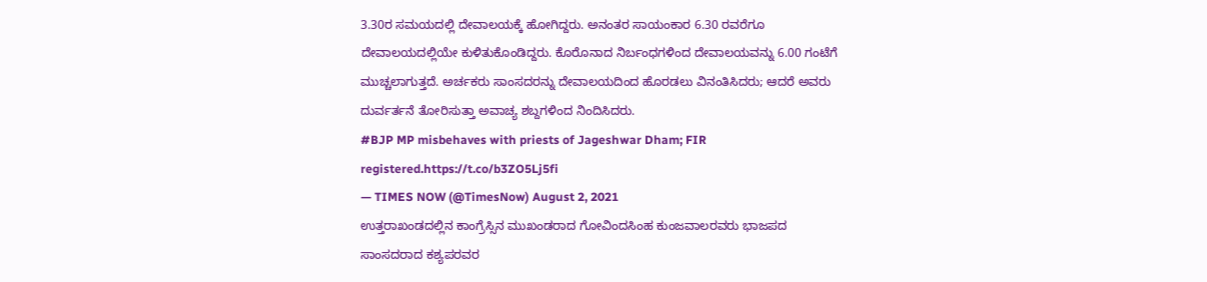3.30ರ ಸಮಯದಲ್ಲಿ ದೇವಾಲಯಕ್ಕೆ ಹೋಗಿದ್ದರು. ಅನಂತರ ಸಾಯಂಕಾರ 6.30 ರವರೆಗೂ ದೇವಾಲಯದಲ್ಲಿಯೇ ಕುಳಿತುಕೊಂಡಿದ್ದರು. ಕೊರೊನಾದ ನಿರ್ಬಂಧಗಳಿಂದ ದೇವಾಲಯವನ್ನು 6.00 ಗಂಟೆಗೆ ಮುಚ್ಚಲಾಗುತ್ತದೆ. ಅರ್ಚಕರು ಸಾಂಸದರನ್ನು ದೇವಾಲಯದಿಂದ ಹೊರಡಲು ವಿನಂತಿಸಿದರು; ಆದರೆ ಅವರು ದುರ್ವರ್ತನೆ ತೋರಿಸುತ್ತಾ ಅವಾಚ್ಯ ಶಬ್ದಗಳಿಂದ ನಿಂದಿಸಿದರು.
#BJP MP misbehaves with priests of Jageshwar Dham; FIR registered.https://t.co/b3ZO5Lj5fi
— TIMES NOW (@TimesNow) August 2, 2021
ಉತ್ತರಾಖಂಡದಲ್ಲಿನ ಕಾಂಗ್ರೆಸ್ಸಿನ ಮುಖಂಡರಾದ ಗೋವಿಂದಸಿಂಹ ಕುಂಜವಾಲರವರು ಭಾಜಪದ ಸಾಂಸದರಾದ ಕಶ್ಯಪರವರ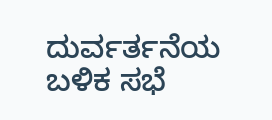ದುರ್ವರ್ತನೆಯ ಬಳಿಕ ಸಭೆ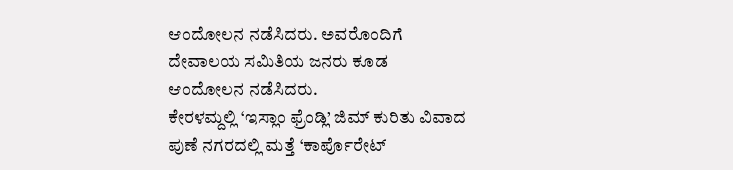ಆಂದೋಲನ ನಡೆಸಿದರು. ಅವರೊಂದಿಗೆ ದೇವಾಲಯ ಸಮಿತಿಯ ಜನರು ಕೂಡ ಆಂದೋಲನ ನಡೆಸಿದರು.
ಕೇರಳಮ್ದಲ್ಲಿ ‘ಇಸ್ಲಾಂ ಫ್ರೆಂಡ್ಲಿ’ ಜಿಮ್ ಕುರಿತು ವಿವಾದ
ಪುಣೆ ನಗರದಲ್ಲಿ ಮತ್ತೆ ‘ಕಾರ್ಪೊರೇಟ್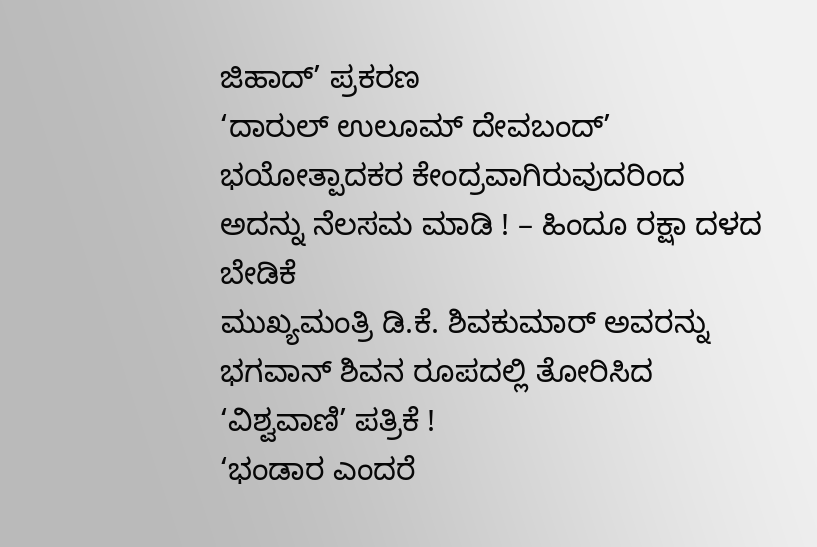ಜಿಹಾದ್’ ಪ್ರಕರಣ
‘ದಾರುಲ್ ಉಲೂಮ್ ದೇವಬಂದ್’ ಭಯೋತ್ಪಾದಕರ ಕೇಂದ್ರವಾಗಿರುವುದರಿಂದ ಅದನ್ನು ನೆಲಸಮ ಮಾಡಿ ! – ಹಿಂದೂ ರಕ್ಷಾ ದಳದ ಬೇಡಿಕೆ
ಮುಖ್ಯಮಂತ್ರಿ ಡಿ.ಕೆ. ಶಿವಕುಮಾರ್ ಅವರನ್ನು ಭಗವಾನ್ ಶಿವನ ರೂಪದಲ್ಲಿ ತೋರಿಸಿದ ‘ವಿಶ್ವವಾಣಿ’ ಪತ್ರಿಕೆ !
‘ಭಂಡಾರ ಎಂದರೆ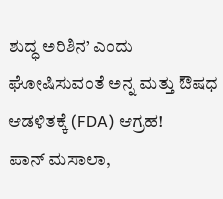ಶುದ್ಧ ಅರಿಶಿನ’ ಎಂದು ಘೋಷಿಸುವಂತೆ ಅನ್ನ ಮತ್ತು ಔಷಧ ಆಡಳಿತಕ್ಕೆ (FDA) ಆಗ್ರಹ!
ಪಾನ್ ಮಸಾಲಾ,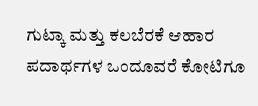ಗುಟ್ಕಾ ಮತ್ತು ಕಲಬೆರಕೆ ಆಹಾರ ಪದಾರ್ಥಗಳ ಒಂದೂವರೆ ಕೋಟಿಗೂ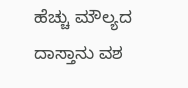ಹೆಚ್ಚು ಮೌಲ್ಯದ ದಾಸ್ತಾನು ವಶ